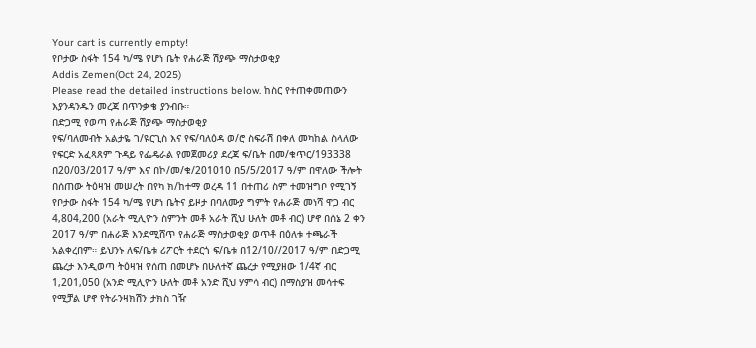Your cart is currently empty!
የቦታው ስፋት 154 ካ/ሜ የሆነ ቤት የሐራጅ ሽያጭ ማስታወቂያ
Addis Zemen(Oct 24, 2025)
Please read the detailed instructions below. ከስር የተጠቀመጠውን እያንዳንዱን መረጃ በጥንቃቄ ያንብቡ።
በድጋሚ የወጣ የሐራጅ ሽያጭ ማስታወቂያ
የፍ/ባለመብት አልታዬ ገ/ዩርጊስ እና የፍ/ባለዕዳ ወ/ሮ ስፍራሽ በቀለ መካከል ስላለው የፍርድ አፈጻጸም ጉዳይ የፌዴራል የመጀመሪያ ደረጃ ፍ/ቤት በመ/ቁጥር/193338 በ20/03/2017 ዓ/ም እና በኮ/መ/ቁ/201010 በ5/5/2017 ዓ/ም በዋለው ችሎት በሰጠው ትዕዛዝ መሠረት በየካ ክ/ከተማ ወረዳ 11 በተጠሪ ስም ተመዝግቦ የሚገኝ የቦታው ስፋት 154 ካ/ሜ የሆነ ቤትና ይዞታ በባለሙያ ግምት የሐራጅ መነሻ ዋጋ ብር 4,804,200 (አራት ሚሊዮን ስምንት መቶ አራት ሺህ ሁለት መቶ ብር) ሆኖ በሰኔ 2 ቀን 2017 ዓ/ም በሐራጅ እንደሚሸጥ የሐራጅ ማስታወቂያ ወጥቶ በዕለቱ ተጫራች አልቀረበም። ይህንኑ ለፍ/ቤቱ ሪፖርት ተደርጎ ፍ/ቤቱ በ12/10//2017 ዓ/ም በድጋሚ ጨረታ እንዲወጣ ትዕዛዝ የሰጠ በመሆኑ በሁለተኛ ጨረታ የሚያዘው 1/4ኛ ብር 1,201,050 (አንድ ሚሊዮን ሁለት መቶ አንድ ሺህ ሃምሳ ብር) በማስያዝ መሳተፍ የሚቻል ሆኖ የትራንዛክሽን ታክስ ገዥ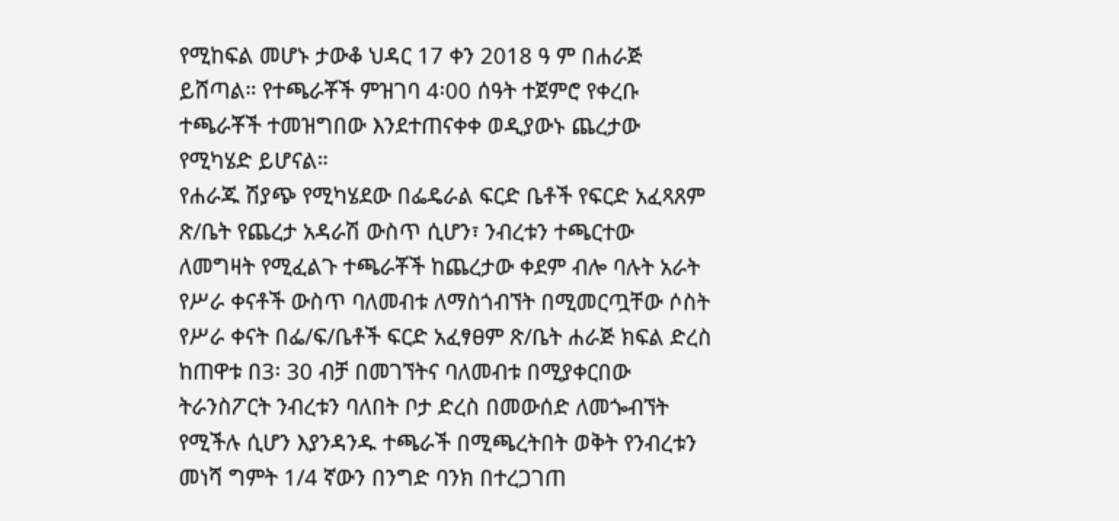የሚከፍል መሆኑ ታውቆ ህዳር 17 ቀን 2018 ዓ ም በሐራጅ ይሸጣል። የተጫራቾች ምዝገባ 4፡00 ሰዓት ተጀምሮ የቀረቡ ተጫራቾች ተመዝግበው እንደተጠናቀቀ ወዲያውኑ ጨረታው የሚካሄድ ይሆናል።
የሐራጁ ሽያጭ የሚካሄደው በፌዴራል ፍርድ ቤቶች የፍርድ አፈጻጸም ጽ/ቤት የጨረታ አዳራሽ ውስጥ ሲሆን፣ ንብረቱን ተጫርተው ለመግዛት የሚፈልጉ ተጫራቾች ከጨረታው ቀደም ብሎ ባሉት አራት የሥራ ቀናቶች ውስጥ ባለመብቱ ለማስጎብኘት በሚመርጧቸው ሶስት የሥራ ቀናት በፌ/ፍ/ቤቶች ፍርድ አፈፃፀም ጽ/ቤት ሐራጅ ክፍል ድረስ ከጠዋቱ በ3፡ 30 ብቻ በመገኘትና ባለመብቱ በሚያቀርበው ትራንስፖርት ንብረቱን ባለበት ቦታ ድረስ በመውሰድ ለመጐብኘት የሚችሉ ሲሆን እያንዳንዱ ተጫራች በሚጫረትበት ወቅት የንብረቱን መነሻ ግምት 1/4 ኛውን በንግድ ባንክ በተረጋገጠ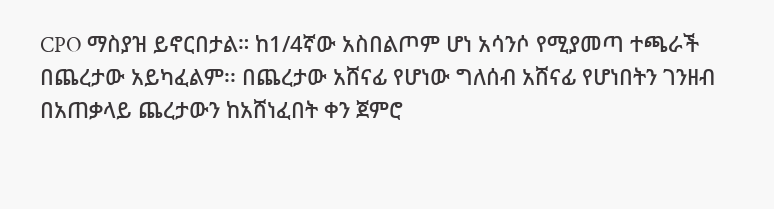CPO ማስያዝ ይኖርበታል። ከ1/4ኛው አስበልጦም ሆነ አሳንሶ የሚያመጣ ተጫራች በጨረታው አይካፈልም፡፡ በጨረታው አሸናፊ የሆነው ግለሰብ አሸናፊ የሆነበትን ገንዘብ በአጠቃላይ ጨረታውን ከአሸነፈበት ቀን ጀምሮ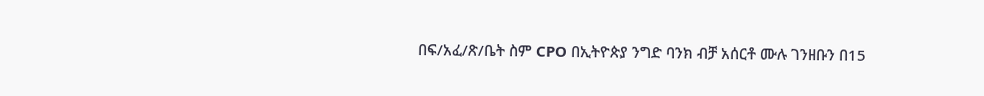በፍ/አፈ/ጽ/ቤት ስም CPO በኢትዮጵያ ንግድ ባንክ ብቻ አሰርቶ ሙሉ ገንዘቡን በ15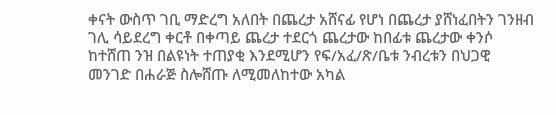ቀናት ውስጥ ገቢ ማድረግ አለበት በጨረታ አሸናፊ የሆነ በጨረታ ያሸነፈበትን ገንዘብ ገሊ ሳይደረግ ቀርቶ በቀጣይ ጨረታ ተደርጎ ጨረታው ከበፊቱ ጨረታው ቀንሶ ከተሸጠ ንዝ በልዩነት ተጠያቂ እንደሚሆን የፍ/አፈ/ጽ/ቤቱ ንብረቱን በህጋዊ መንገድ በሐራጅ ስሎሸጡ ለሚመለከተው አካል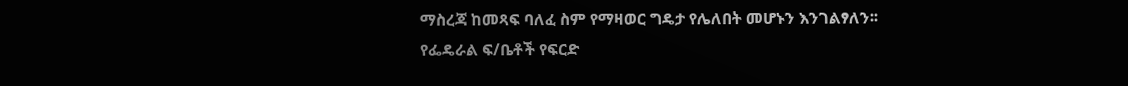ማስረጃ ከመጻፍ ባለፈ ስም የማዛወር ግዴታ የሌለበት መሆኑን እንገልፃለን፡፡
የፌዴራል ፍ/ቤቶች የፍርድ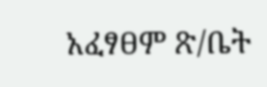አፈፃፀም ጽ/ቤት